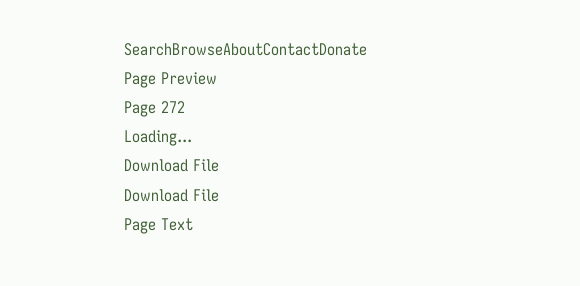SearchBrowseAboutContactDonate
Page Preview
Page 272
Loading...
Download File
Download File
Page Text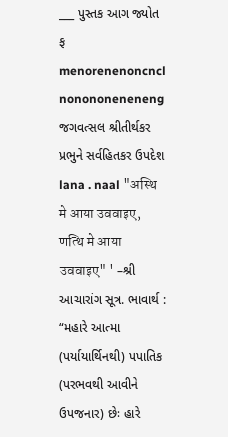___ પુસ્તક આગ જ્યોત ફ menorenenoncncl nonononeneneng જગવત્સલ શ્રીતીર્થકર પ્રભુને સર્વહિતકર ઉપદેશ lana . naal "अस्थि मे आया उववाइए, णत्थि मे आया उववाइए" ' –શ્રી આચારાંગ સૂત્ર. ભાવાર્થ : “મહારે આત્મા (પર્યાયાર્થિનથી) પપાતિક (પરભવથી આવીને ઉપજનાર) છેઃ હારે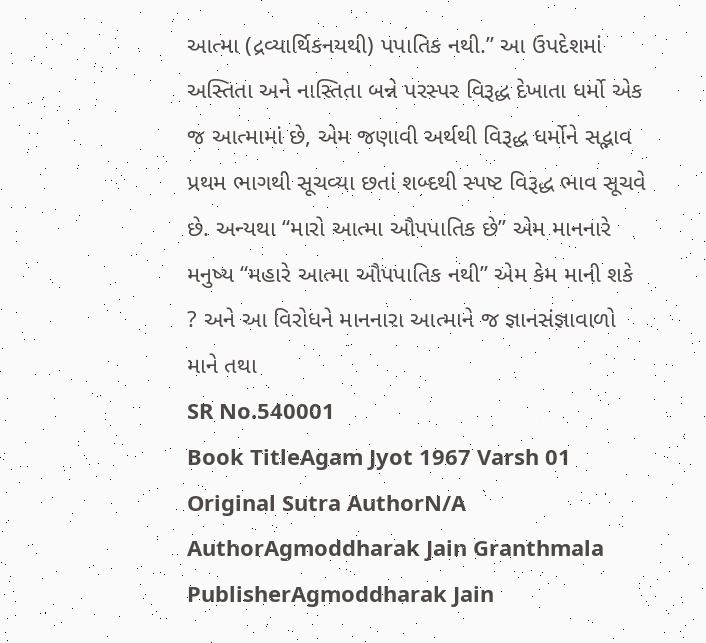આત્મા (દ્રવ્યાર્થિકનયથી) પપાતિક નથી.” આ ઉપદેશમાં અસ્તિતા અને નાસ્તિતા બન્ને પરસ્પર વિરૂદ્ધ દેખાતા ધર્મો એક જ આત્મામાં છે, એમ જણાવી અર્થથી વિરૂદ્ધ ધર્મોને સદ્ભાવ પ્રથમ ભાગથી સૂચવ્યા છતાં શબ્દથી સ્પષ્ટ વિરૂદ્ધ ભાવ સૂચવે છે. અન્યથા “મારો આત્મા ઔપપાતિક છે” એમ માનનારે મનુષ્ય “મહારે આત્મા ઔપપાતિક નથી” એમ કેમ માની શકે ? અને આ વિરોધને માનનારા આત્માને જ જ્ઞાનસંજ્ઞાવાળો માને તથા
SR No.540001
Book TitleAgam Jyot 1967 Varsh 01
Original Sutra AuthorN/A
AuthorAgmoddharak Jain Granthmala
PublisherAgmoddharak Jain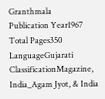Granthmala
Publication Year1967
Total Pages350
LanguageGujarati
ClassificationMagazine, India_Agam Jyot, & India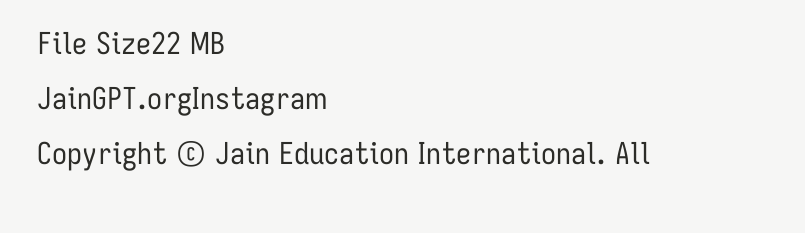File Size22 MB
JainGPT.orgInstagram
Copyright © Jain Education International. All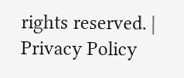rights reserved. | Privacy Policy